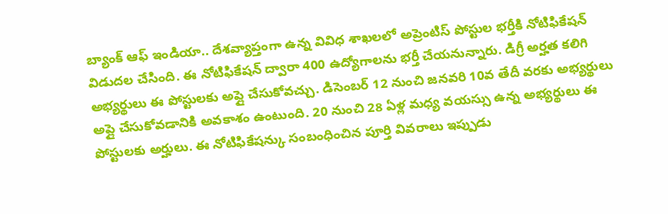బ్యాంక్ ఆఫ్ ఇండియా.. దేశవ్యాప్తంగా ఉన్న వివిధ శాఖలలో అప్రెంటిస్ పోస్టుల భర్తీకి నోటిఫికేషన్ విడుదల చేసింది. ఈ నోటిఫికేషన్ ద్వారా 400 ఉద్యోగాలను భర్తీ చేయనున్నారు. డిగ్రీ అర్హత కలిగి అభ్యర్థులు ఈ పోస్టులకు అప్లై చేసుకోవచ్చు. డిసెంబర్ 12 నుంచి జనవరి 10వ తేదీ వరకు అభ్యర్థులు అప్లై చేసుకోవడానికి అవకాశం ఉంటుంది. 20 నుంచి 28 ఏళ్ల మధ్య వయస్సు ఉన్న అభ్యర్థులు ఈ పోస్టులకు అర్హులు. ఈ నోటిఫికేషన్కు సంబంధించిన పూర్తి వివరాలు ఇప్పుడు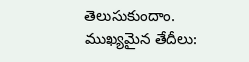తెలుసుకుందాం.
ముఖ్యమైన తేదీలు: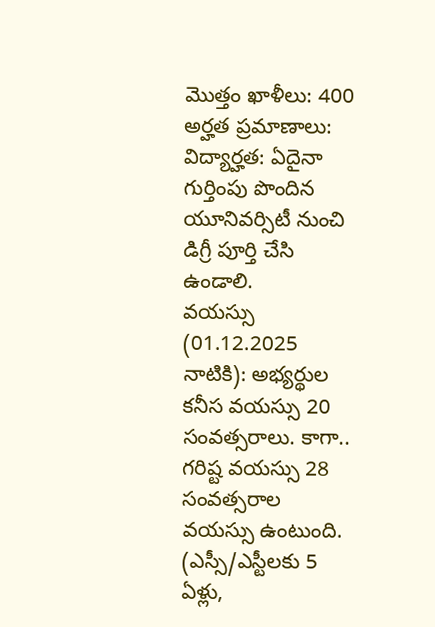మొత్తం ఖాళీలు: 400
అర్హత ప్రమాణాలు:
విద్యార్హత: ఏదైనా గుర్తింపు పొందిన యూనివర్సిటీ నుంచి డిగ్రీ పూర్తి చేసి ఉండాలి.
వయస్సు (01.12.2025 నాటికి): అభ్యర్థుల కనీస వయస్సు 20 సంవత్సరాలు. కాగా.. గరిష్ట వయస్సు 28 సంవత్సరాల వయస్సు ఉంటుంది. (ఎస్సీ/ఎస్టీలకు 5 ఏళ్లు,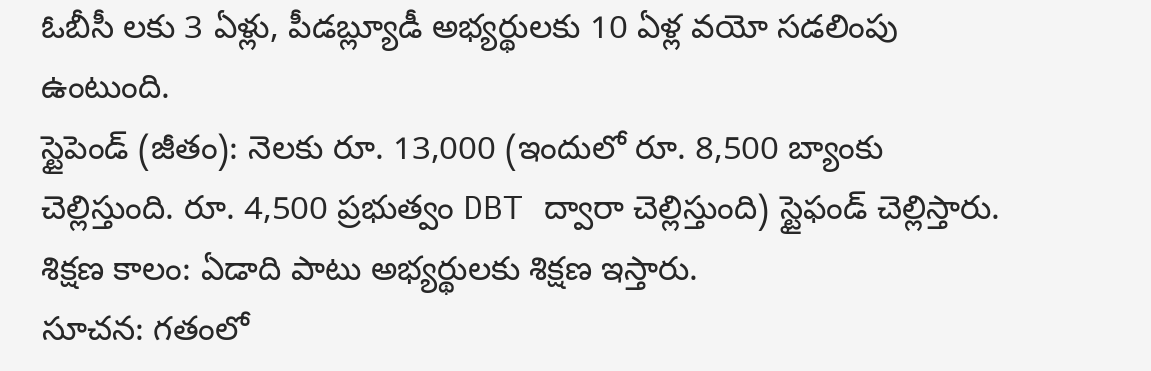ఓబీసీ లకు 3 ఏళ్లు, పీడబ్ల్యూడీ అభ్యర్థులకు 10 ఏళ్ల వయో సడలింపు ఉంటుంది.
స్టైపెండ్ (జీతం): నెలకు రూ. 13,000 (ఇందులో రూ. 8,500 బ్యాంకు చెల్లిస్తుంది. రూ. 4,500 ప్రభుత్వం DBT ద్వారా చెల్లిస్తుంది) స్టైఫండ్ చెల్లిస్తారు.
శిక్షణ కాలం: ఏడాది పాటు అభ్యర్థులకు శిక్షణ ఇస్తారు.
సూచన: గతంలో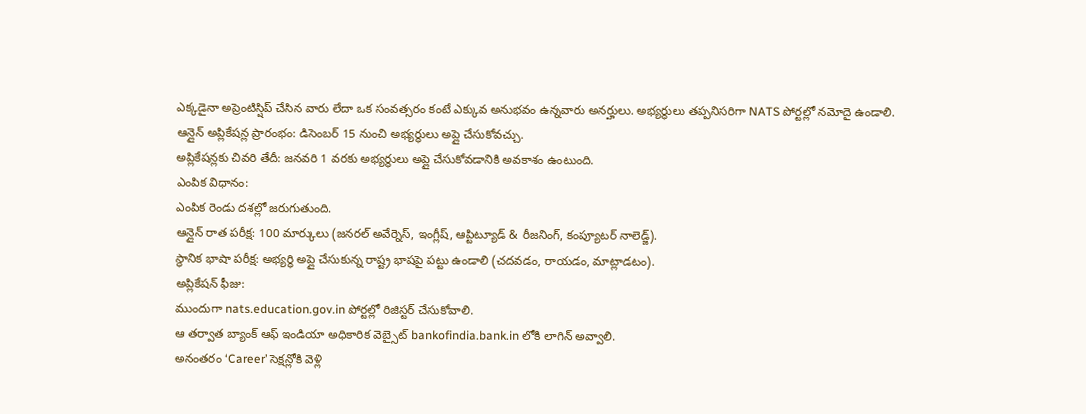ఎక్కడైనా అప్రెంటిస్షిప్ చేసిన వారు లేదా ఒక సంవత్సరం కంటే ఎక్కువ అనుభవం ఉన్నవారు అనర్హులు. అభ్యర్థులు తప్పనిసరిగా NATS పోర్టల్లో నమోదై ఉండాలి.
ఆన్లైన్ అప్లికేషన్ల ప్రారంభం: డిసెంబర్ 15 నుంచి అభ్యర్థులు అప్లై చేసుకోవచ్చు.
అప్లికేషన్లకు చివరి తేదీ: జనవరి 1 వరకు అభ్యర్థులు అప్లై చేసుకోవడానికి అవకాశం ఉంటుంది.
ఎంపిక విధానం:
ఎంపిక రెండు దశల్లో జరుగుతుంది.
ఆన్లైన్ రాత పరీక్ష: 100 మార్కులు (జనరల్ అవేర్నెస్, ఇంగ్లీష్, ఆప్టిట్యూడ్ & రీజనింగ్, కంప్యూటర్ నాలెడ్జ్).
స్థానిక భాషా పరీక్ష: అభ్యర్థి అప్లై చేసుకున్న రాష్ట్ర భాషపై పట్టు ఉండాలి (చదవడం, రాయడం, మాట్లాడటం).
అప్లికేషన్ ఫీజు:
ముందుగా nats.education.gov.in పోర్టల్లో రిజిస్టర్ చేసుకోవాలి.
ఆ తర్వాత బ్యాంక్ ఆఫ్ ఇండియా అధికారిక వెబ్సైట్ bankofindia.bank.in లోకి లాగిన్ అవ్వాలి.
అనంతరం ‘Career’ సెక్షన్లోకి వెళ్లి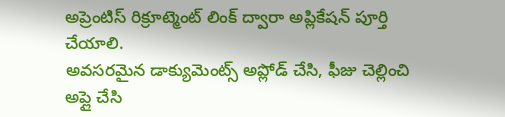అప్రెంటిస్ రిక్రూట్మెంట్ లింక్ ద్వారా అప్లికేషన్ పూర్తి చేయాలి.
అవసరమైన డాక్యుమెంట్స్ అప్లోడ్ చేసి, ఫీజు చెల్లించి అప్లై చేసి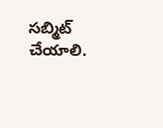సబ్మిట్ చేయాలి.